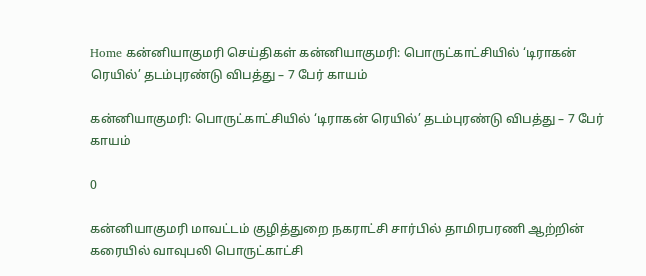Home கன்னியாகுமரி செய்திகள் கன்னியாகுமரி: பொருட்காட்சியில் ‘டிராகன் ரெயில்’ தடம்புரண்டு விபத்து – 7 பேர் காயம்

கன்னியாகுமரி: பொருட்காட்சியில் ‘டிராகன் ரெயில்’ தடம்புரண்டு விபத்து – 7 பேர் காயம்

0

கன்னியாகுமரி மாவட்டம் குழித்துறை நகராட்சி சார்பில் தாமிரபரணி ஆற்றின் கரையில் வாவுபலி பொருட்காட்சி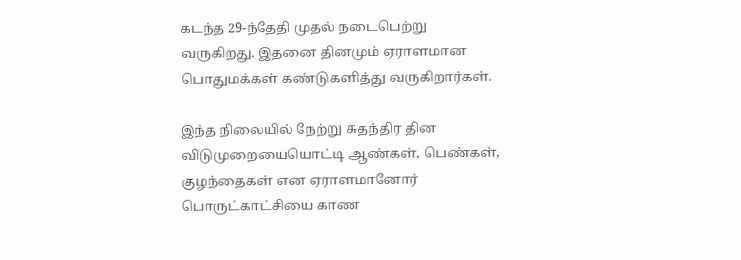கடந்த 29-ந்தேதி முதல் நடைபெற்று வருகிறது. இதனை தினமும் ஏராளமான பொதுமக்கள் கண்டுகளித்து வருகிறார்கள்.

இந்த நிலையில் நேற்று சுதந்திர தின விடுமுறையையொட்டி ஆண்கள், பெண்கள், குழந்தைகள் என ஏராளமானோர் பொருட்காட்சியை காண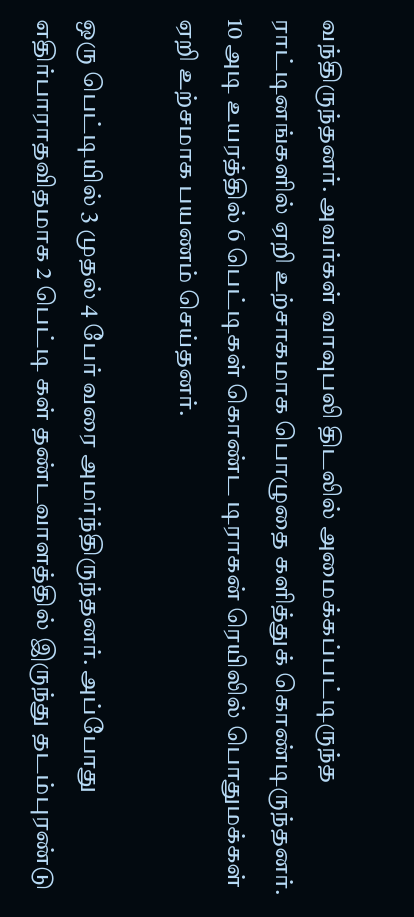வந்திருந்தனர். அவர்கள் வாவுபலி திடலில் அமைக்கப்பட்டிருந்த ராட்டினங்களில் ஏறி உற்சாகமாக பொழுதை களித்துக் கொண்டிருந்தனர். 10 அடி உயரத்தில் 6 பெட்டிகள் கொண்ட டிராகன் ரெயிலில் பொதுமக்கள் ஏறி உற்சமாக பயணம் செய்தனர்.

ஒரு பெட்டியில் 3 முதல் 4 பேர் வரை அமர்ந்திருந்தனர். அப்போது எதிர்பாராதவிதமாக 2 பெட்டி கள் தண்டவாளத்தில் இருந்து தடம்புரண்டு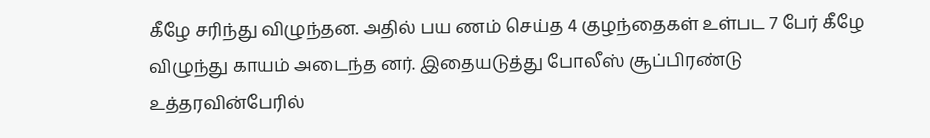கீழே சரிந்து விழுந்தன. அதில் பய ணம் செய்த 4 குழந்தைகள் உள்பட 7 பேர் கீழே விழுந்து காயம் அடைந்த னர். இதையடுத்து போலீஸ் சூப்பிரண்டு உத்தரவின்பேரில்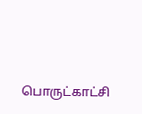பொருட்காட்சி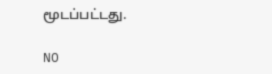மூடப்பட்டது.

NO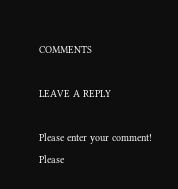COMMENTS

LEAVE A REPLY

Please enter your comment!
Please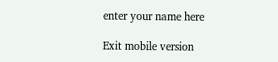enter your name here

Exit mobile version